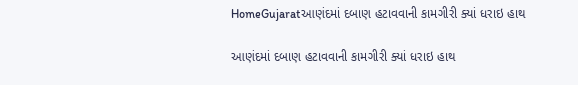HomeGujaratઆણંદમાં દબાણ હટાવવાની કામગીરી ક્યાં ધરાઇ હાથ

આણંદમાં દબાણ હટાવવાની કામગીરી ક્યાં ધરાઇ હાથ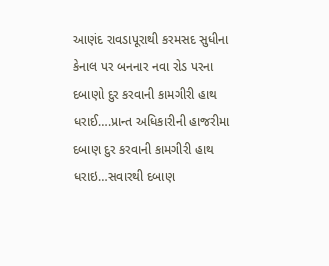આણંદ રાવડાપૂરાથી કરમસદ સુધીના કેનાલ પર બનનાર નવા રોડ પરના દબાણો દુર કરવાની કામગીરી હાથ ધરાઈ….પ્રાન્ત અધિકારીની હાજરીમા દબાણ દુર કરવાની કામગીરી હાથ ધરાઇ…સવારથી દબાણ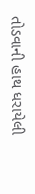તોડવાની હાથ ધરાયેલી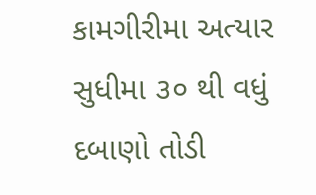કામગીરીમા અત્યાર સુધીમા ૩૦ થી વધું દબાણો તોડી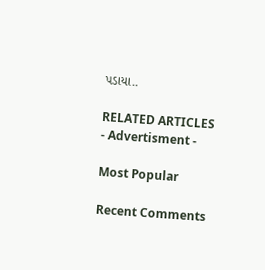પડાયા..

RELATED ARTICLES
- Advertisment -

Most Popular

Recent Comments